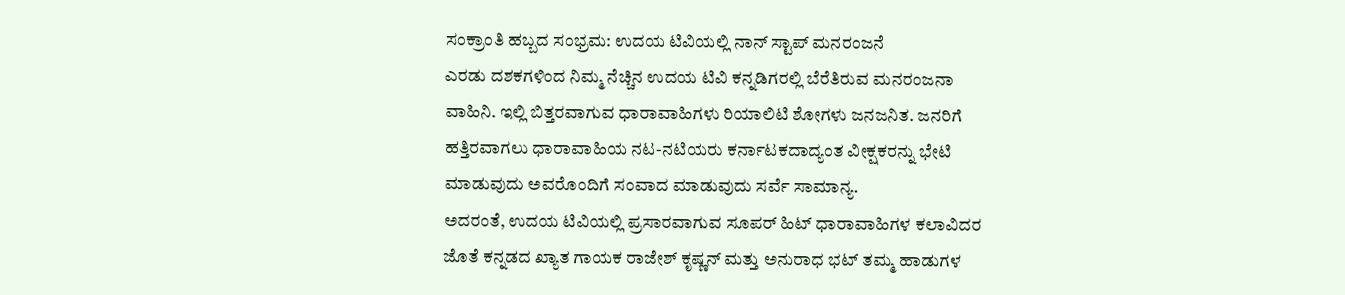ಸಂಕ್ರಾಂತಿ ಹಬ್ಬದ ಸಂಭ್ರಮ: ಉದಯ ಟಿವಿಯಲ್ಲಿ ನಾನ್ ಸ್ಟಾಪ್ ಮನರಂಜನೆ
ಎರಡು ದಶಕಗಳಿಂದ ನಿಮ್ಮ ನೆಚ್ಚಿನ ಉದಯ ಟಿವಿ ಕನ್ನಡಿಗರಲ್ಲಿ ಬೆರೆತಿರುವ ಮನರಂಜನಾ ವಾಹಿನಿ. ಇಲ್ಲಿ ಬಿತ್ತರವಾಗುವ ಧಾರಾವಾಹಿಗಳು ರಿಯಾಲಿಟಿ ಶೋಗಳು ಜನಜನಿತ. ಜನರಿಗೆ ಹತ್ತಿರವಾಗಲು ಧಾರಾವಾಹಿಯ ನಟ-ನಟಿಯರು ಕರ್ನಾಟಕದಾದ್ಯಂತ ವೀಕ್ಷಕರನ್ನು ಭೇಟಿ ಮಾಡುವುದು ಅವರೊಂದಿಗೆ ಸಂವಾದ ಮಾಡುವುದು ಸರ್ವೆ ಸಾಮಾನ್ಯ.
ಅದರಂತೆ, ಉದಯ ಟಿವಿಯಲ್ಲಿ ಪ್ರಸಾರವಾಗುವ ಸೂಪರ್ ಹಿಟ್ ಧಾರಾವಾಹಿಗಳ ಕಲಾವಿದರ ಜೊತೆ ಕನ್ನಡದ ಖ್ಯಾತ ಗಾಯಕ ರಾಜೇಶ್ ಕೃಷ್ಣನ್ ಮತ್ತು ಅನುರಾಧ ಭಟ್ ತಮ್ಮ ಹಾಡುಗಳ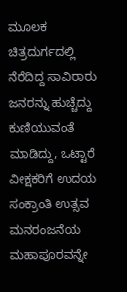ಮೂಲಕ ಚಿತ್ರದುರ್ಗದಲ್ಲಿ ನೆರೆದಿದ್ದ ಸಾವಿರಾರು ಜನರನ್ನು ಹುಚ್ಚೆದ್ದು ಕುಣಿಯುವಂತೆ ಮಾಡಿದ್ದು, ಒಟ್ಟಾರೆ ವೀಕ್ಷಕರಿಗೆ ಉದಯ ಸಂಕ್ರಾಂತಿ ಉತ್ಸವ ಮನರಂಜನೆಯ ಮಹಾಪೂರವನ್ನೇ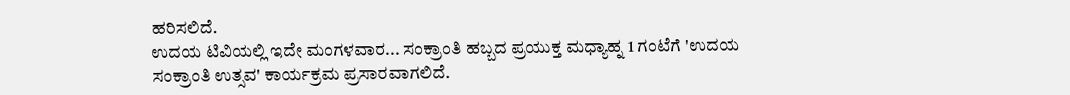ಹರಿಸಲಿದೆ.
ಉದಯ ಟಿವಿಯಲ್ಲಿ ಇದೇ ಮಂಗಳವಾರ... ಸಂಕ್ರಾಂತಿ ಹಬ್ಬದ ಪ್ರಯುಕ್ತ ಮಧ್ಯಾಹ್ನ 1 ಗಂಟೆಗೆ 'ಉದಯ ಸಂಕ್ರಾಂತಿ ಉತ್ಸವ' ಕಾರ್ಯಕ್ರಮ ಪ್ರಸಾರವಾಗಲಿದೆ.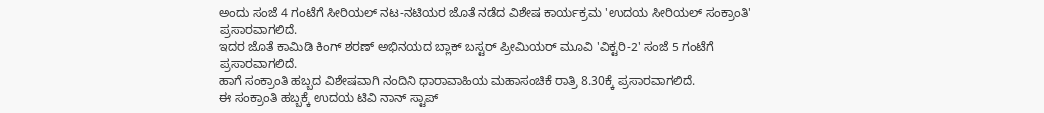ಅಂದು ಸಂಜೆ 4 ಗಂಟೆಗೆ ಸೀರಿಯಲ್ ನಟ-ನಟಿಯರ ಜೊತೆ ನಡೆದ ವಿಶೇಷ ಕಾರ್ಯಕ್ರಮ 'ಉದಯ ಸೀರಿಯಲ್ ಸಂಕ್ರಾಂತಿ' ಪ್ರಸಾರವಾಗಲಿದೆ.
ಇದರ ಜೊತೆ ಕಾಮಿಡಿ ಕಿಂಗ್ ಶರಣ್ ಅಭಿನಯದ ಬ್ಲಾಕ್ ಬಸ್ಟರ್ ಪ್ರೀಮಿಯರ್ ಮೂವಿ 'ವಿಕ್ಟರಿ-2' ಸಂಜೆ 5 ಗಂಟೆಗೆ ಪ್ರಸಾರವಾಗಲಿದೆ.
ಹಾಗೆ ಸಂಕ್ರಾಂತಿ ಹಬ್ಬದ ವಿಶೇಷವಾಗಿ ನಂದಿನಿ ಧಾರಾವಾಹಿಯ ಮಹಾಸಂಚಿಕೆ ರಾತ್ರಿ 8.30ಕ್ಕೆ ಪ್ರಸಾರವಾಗಲಿದೆ.
ಈ ಸಂಕ್ರಾಂತಿ ಹಬ್ಬಕ್ಕೆ ಉದಯ ಟಿವಿ ನಾನ್ ಸ್ಟಾಪ್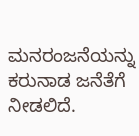ಮನರಂಜನೆಯನ್ನು ಕರುನಾಡ ಜನೆತೆಗೆ ನೀಡಲಿದೆ.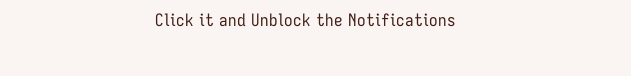Click it and Unblock the Notifications